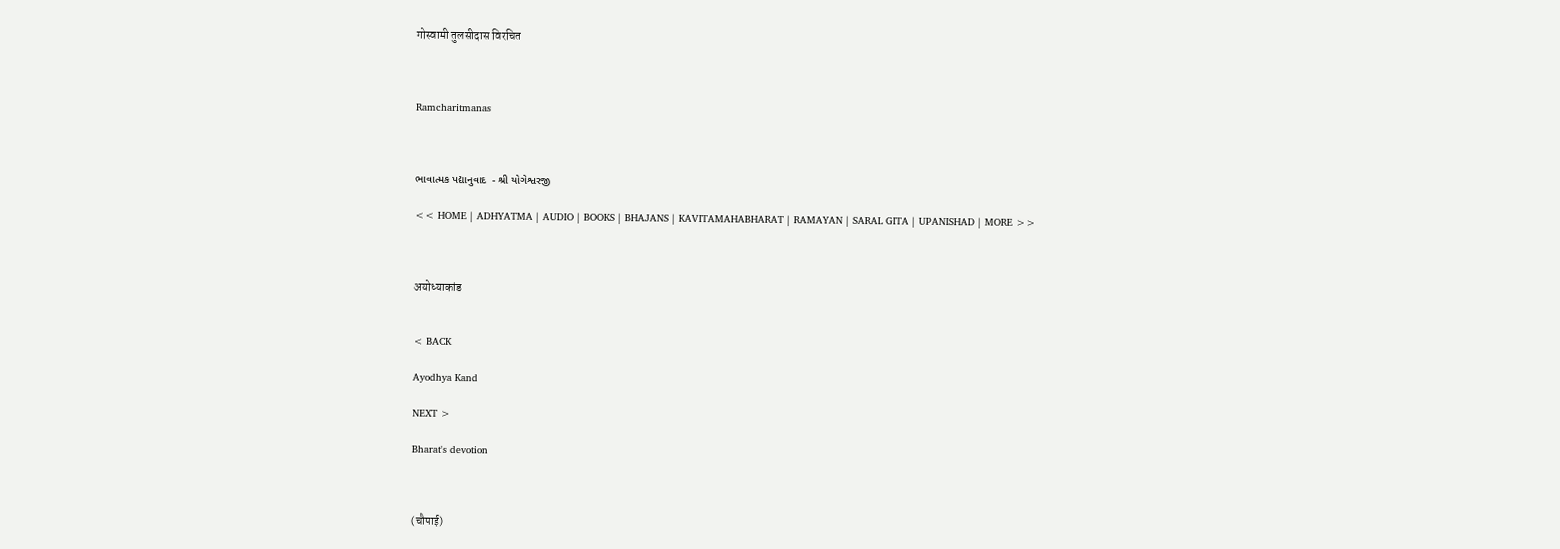गोस्वामी तुलसीदास विरचित



Ramcharitmanas



ભાવાત્મક પદ્યાનુવાદ  - શ્રી યોગેશ્વરજી

<< HOME | ADHYATMA | AUDIO | BOOKS | BHAJANS | KAVITAMAHABHARAT | RAMAYAN | SARAL GITA | UPANISHAD | MORE >>



अयोध्याकांड


< BACK

Ayodhya Kand

NEXT >

Bharat's devotion



(चौपाई)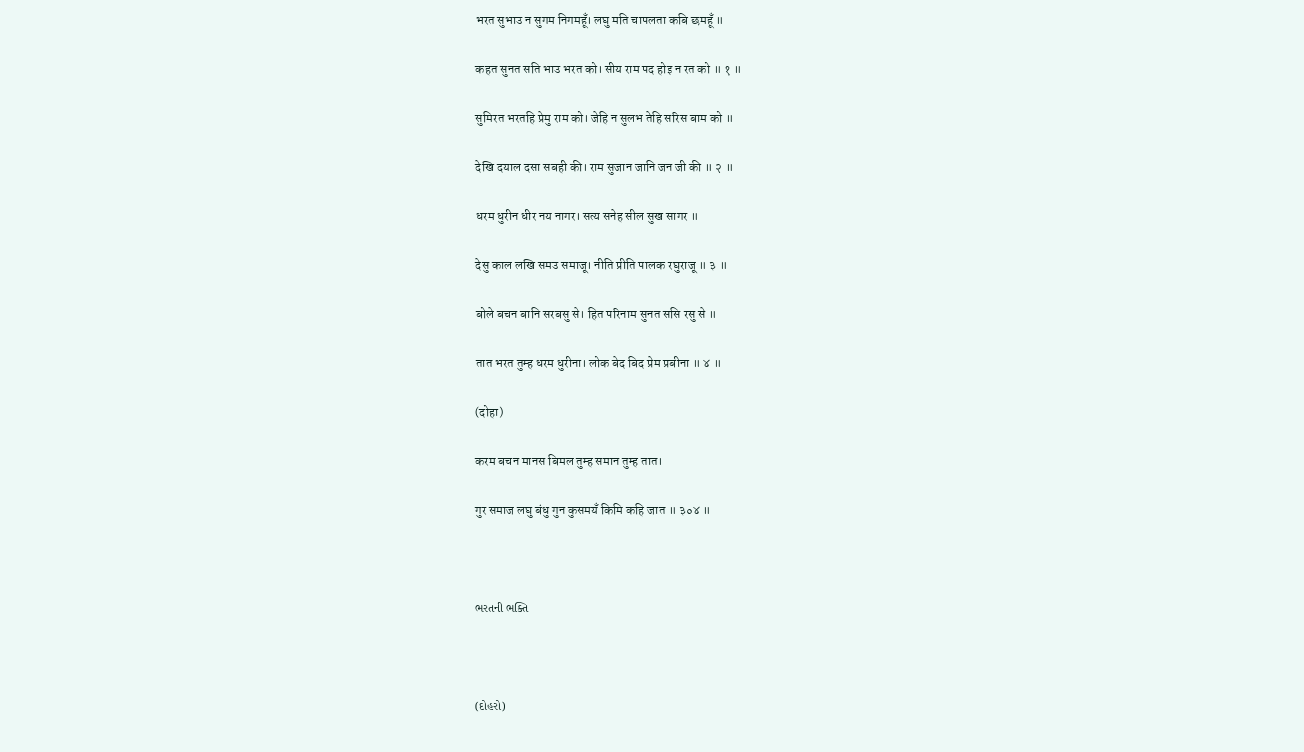भरत सुभाउ न सुगम निगमहूँ। लघु मति चापलता कबि छमहूँ ॥

कहत सुनत सति भाउ भरत को। सीय राम पद होइ न रत को ॥ १ ॥

सुमिरत भरतहि प्रेमु राम को। जेहि न सुलभ तेहि सरिस बाम को ॥

देखि दयाल दसा सबही की। राम सुजान जानि जन जी की ॥ २ ॥

धरम धुरीन धीर नय नागर। सत्य सनेह सील सुख सागर ॥

देसु काल लखि समउ समाजू। नीति प्रीति पालक रघुराजू ॥ ३ ॥

बोले बचन बानि सरबसु से। हित परिनाम सुनत ससि रसु से ॥

तात भरत तुम्ह धरम धुरीना। लोक बेद बिद प्रेम प्रबीना ॥ ४ ॥

(दोहा)

करम बचन मानस बिमल तुम्ह समान तुम्ह तात।

गुर समाज लघु बंधु गुन कुसमयँ किमि कहि जात ॥ ३०४ ॥



ભરતની ભક્તિ



(દોહરો)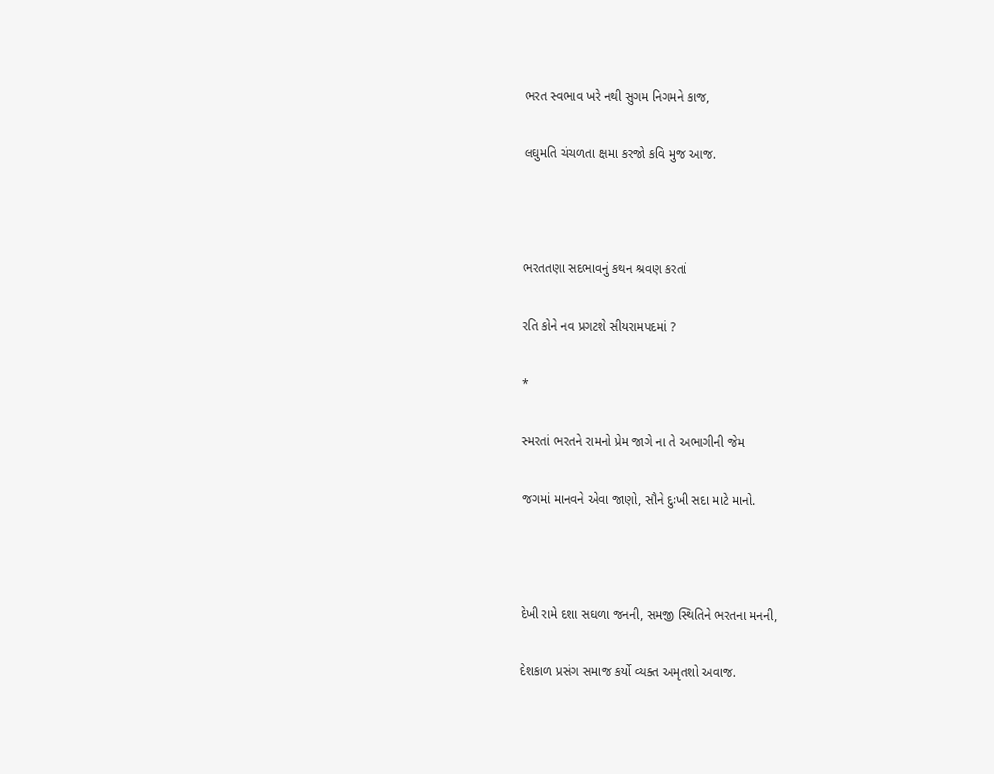ભરત સ્વભાવ ખરે નથી સુગમ નિગમને કાજ,

લઘુમતિ ચંચળતા ક્ષમા કરજો કવિ મુજ આજ.



ભરતતણા સદભાવનું કથન શ્રવણ કરતાં

રતિ કોને નવ પ્રગટશે સીયરામપદમાં ?

*

સ્મરતાં ભરતને રામનો પ્રેમ જાગે ના તે અભાગીની જેમ

જગમાં માનવને એવા જાણો, સૌને દુઃખી સદા માટે માનો.



દેખી રામે દશા સઘળા જનની, સમજી સ્થિતિને ભરતના મનની,

દેશકાળ પ્રસંગ સમાજ કર્યો વ્યક્ત અમૃતશો અવાજ.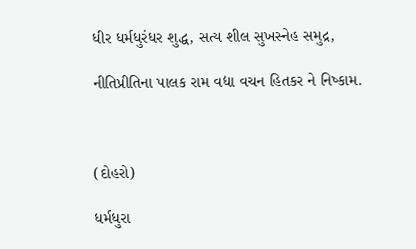ધીર ધર્મધુરંધર શુદ્ધ, સત્ય શીલ સુખસ્નેહ સમુદ્ર,

નીતિપ્રીતિના પાલક રામ વદ્યા વચન હિતકર ને નિષ્કામ.



(દોહરો)

ધર્મધુરા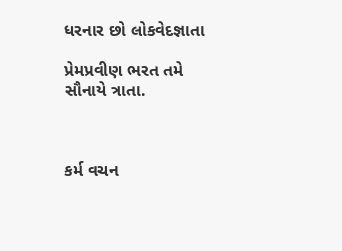ધરનાર છો લોકવેદજ્ઞાતા

પ્રેમપ્રવીણ ભરત તમે સૌનાયે ત્રાતા.



કર્મ વચન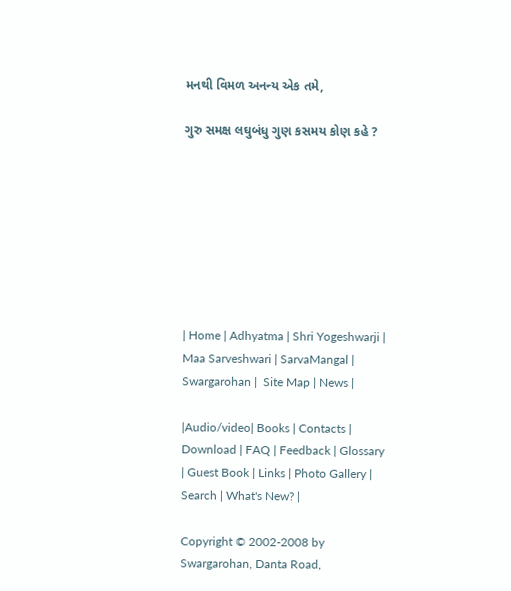મનથી વિમળ અનન્ય એક તમે,

ગુરુ સમક્ષ લઘુબંધુ ગુણ કસમય કોણ કહે ?








| Home | Adhyatma | Shri Yogeshwarji | Maa Sarveshwari | SarvaMangal | Swargarohan |  Site Map | News |

|Audio/video| Books | Contacts | Download | FAQ | Feedback | Glossary | Guest Book | Links | Photo Gallery | Search | What's New? |

Copyright © 2002-2008 by Swargarohan, Danta Road,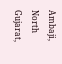Ambaji, North Gujarat,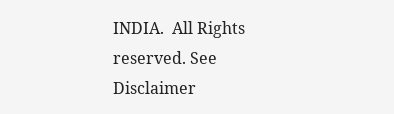INDIA.  All Rights reserved. See Disclaimer